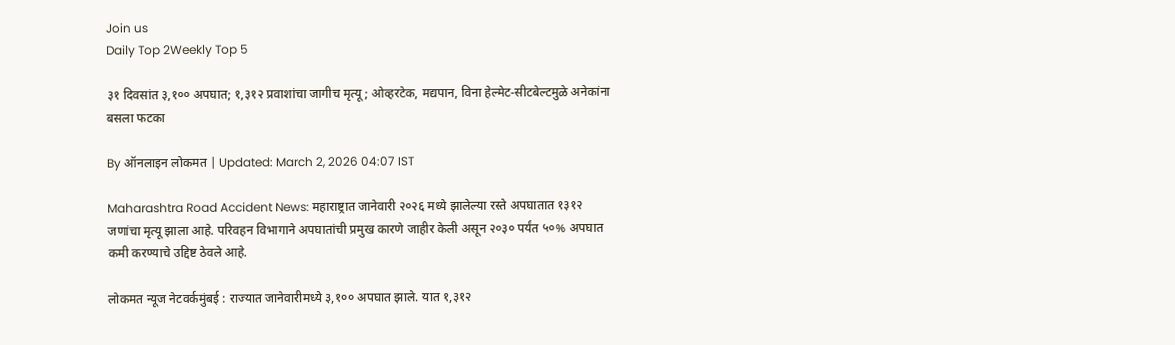Join us
Daily Top 2Weekly Top 5

३१ दिवसांत ३,१०० अपघात; १,३१२ प्रवाशांचा जागीच मृत्यू; ओव्हरटेक, मद्यपान, विना हेल्मेट-सीटबेल्टमुळे अनेकांना बसला फटका

By ऑनलाइन लोकमत | Updated: March 2, 2026 04:07 IST

Maharashtra Road Accident News: महाराष्ट्रात जानेवारी २०२६ मध्ये झालेल्या रस्ते अपघातात १३१२ जणांचा मृत्यू झाला आहे. परिवहन विभागाने अपघातांची प्रमुख कारणे जाहीर केली असून २०३० पर्यंत ५०% अपघात कमी करण्याचे उद्दिष्ट ठेवले आहे.

लोकमत न्यूज नेटवर्कमुंबई : राज्यात जानेवारीमध्ये ३,१०० अपघात झाले. यात १,३१२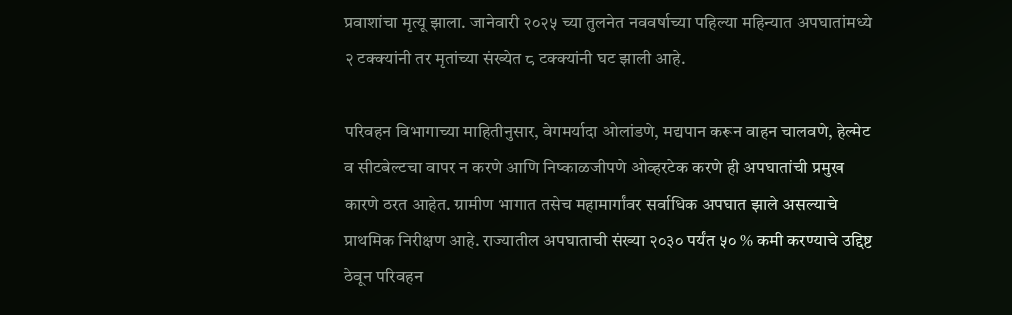प्रवाशांचा मृत्यू झाला. जानेवारी २०२५ च्या तुलनेत नववर्षाच्या पहिल्या महिन्यात अपघातांमध्ये २ टक्क्यांनी तर मृतांच्या संख्येत ८ टक्क्यांनी घट झाली आहे.

परिवहन विभागाच्या माहितीनुसार, वेगमर्यादा ओलांडणे, मद्यपान करून वाहन चालवणे, हेल्मेट व सीटबेल्टचा वापर न करणे आणि निष्काळजीपणे ओव्हरटेक करणे ही अपघातांची प्रमुख कारणे ठरत आहेत. ग्रामीण भागात तसेच महामार्गांवर सर्वाधिक अपघात झाले असल्याचे प्राथमिक निरीक्षण आहे. राज्यातील अपघाताची संख्या २०३० पर्यंत ५० % कमी करण्याचे उद्दिष्ट ठेवून परिवहन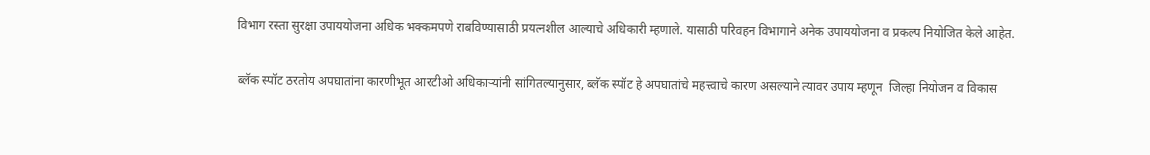विभाग रस्ता सुरक्षा उपाययोजना अधिक भक्कमपणे राबविण्यासाठी प्रयत्नशील आल्याचे अधिकारी म्हणाले. यासाठी परिवहन विभागाने अनेक उपाययोजना व प्रकल्प नियोजित केले आहेत.

ब्लॅक स्पॉट ठरतोय अपघातांना कारणीभूत आरटीओ अधिकाऱ्यांनी सांगितल्यानुसार, ब्लॅक स्पॉट हे अपघातांचे महत्त्वाचे कारण असल्याने त्यावर उपाय म्हणून  जिल्हा नियोजन व विकास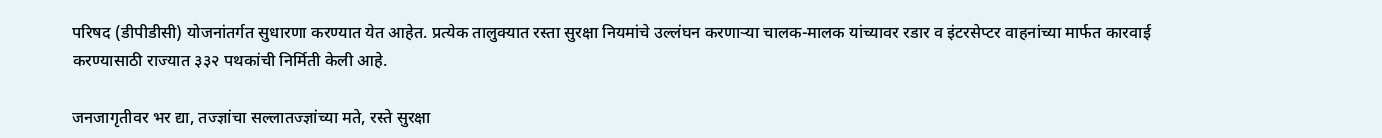परिषद (डीपीडीसी) योजनांतर्गत सुधारणा करण्यात येत आहेत. प्रत्येक तालुक्यात रस्ता सुरक्षा नियमांचे उल्लंघन करणाऱ्या चालक-मालक यांच्यावर रडार व इंटरसेप्टर वाहनांच्या मार्फत कारवाई करण्यासाठी राज्यात ३३२ पथकांची निर्मिती केली आहे.

जनजागृतीवर भर द्या, तज्ज्ञांचा सल्लातज्ज्ञांच्या मते, रस्ते सुरक्षा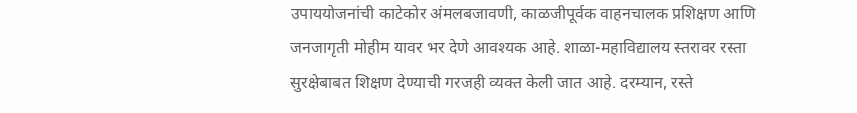उपाययोजनांची काटेकोर अंमलबजावणी, काळजीपूर्वक वाहनचालक प्रशिक्षण आणि जनजागृती मोहीम यावर भर देणे आवश्यक आहे. शाळा-महाविद्यालय स्तरावर रस्ता सुरक्षेबाबत शिक्षण देण्याची गरजही व्यक्त केली जात आहे. दरम्यान, रस्ते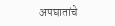अपघातांचे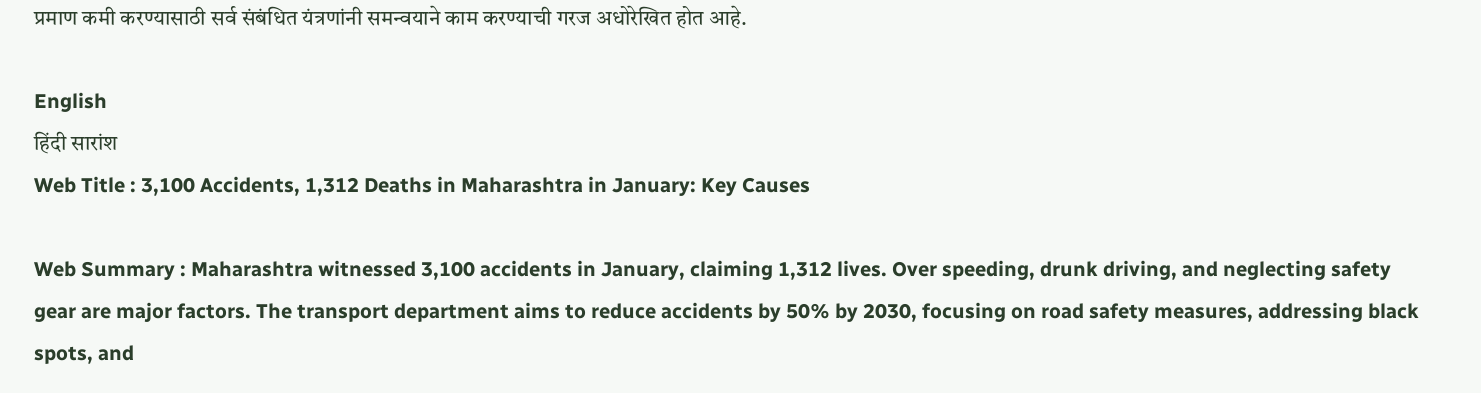प्रमाण कमी करण्यासाठी सर्व संबंधित यंत्रणांनी समन्वयाने काम करण्याची गरज अधोरेखित होत आहे.

English
हिंदी सारांश
Web Title : 3,100 Accidents, 1,312 Deaths in Maharashtra in January: Key Causes

Web Summary : Maharashtra witnessed 3,100 accidents in January, claiming 1,312 lives. Over speeding, drunk driving, and neglecting safety gear are major factors. The transport department aims to reduce accidents by 50% by 2030, focusing on road safety measures, addressing black spots, and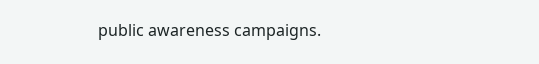public awareness campaigns.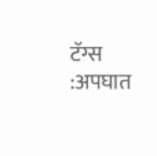टॅग्स :अपघात